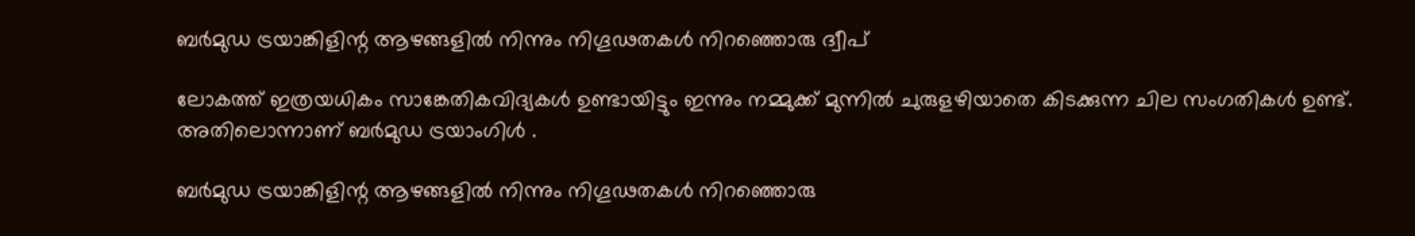ബര്‍മുഡ ട്രയാങ്കിളിന്റ ആഴങ്ങളില്‍ നിന്നും നിഗൂഢതകള്‍ നിറഞ്ഞൊരു ദ്വീപ്‌

ലോകത്ത് ഇത്രയധികം സാങ്കേതികവിദ്യകള്‍ ഉണ്ടായിട്ടും ഇന്നും നമ്മുക്ക് മുന്നില്‍ ചുരുളഴിയാതെ കിടക്കുന്ന ചില സംഗതികള്‍ ഉണ്ട്. അതിലൊന്നാണ് ബര്‍മുഡ ട്രയാംഗിള്‍ .

ബര്‍മുഡ ട്രയാങ്കിളിന്റ ആഴങ്ങളില്‍ നിന്നും നിഗൂഢതകള്‍ നിറഞ്ഞൊരു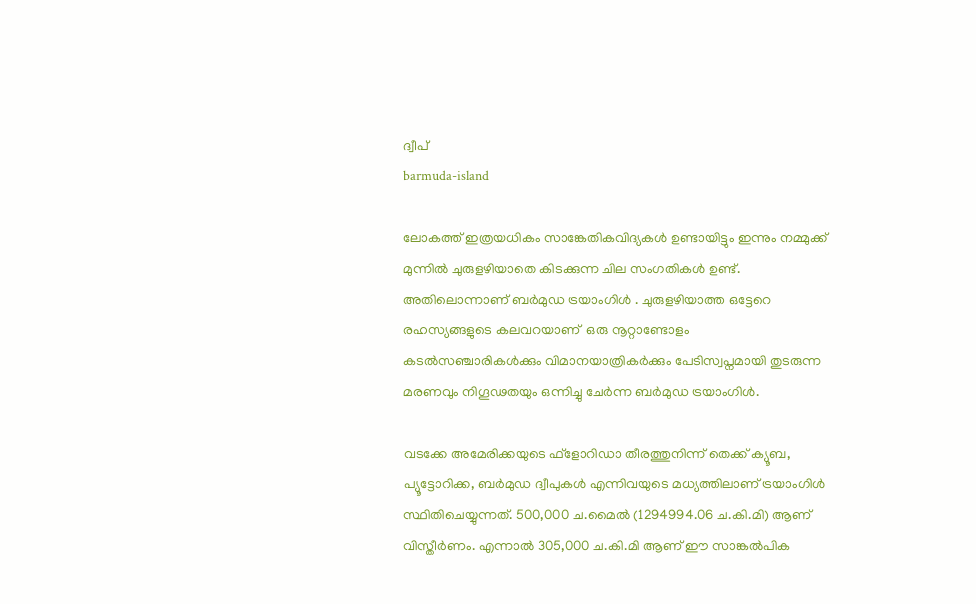ദ്വീപ്‌
barmuda-island

ലോകത്ത് ഇത്രയധികം സാങ്കേതികവിദ്യകള്‍ ഉണ്ടായിട്ടും ഇന്നും നമ്മുക്ക് മുന്നില്‍ ചുരുളഴിയാതെ കിടക്കുന്ന ചില സംഗതികള്‍ ഉണ്ട്. അതിലൊന്നാണ് ബര്‍മുഡ ട്രയാംഗിള്‍ . ചുരുളഴിയാത്ത ഒട്ടേറെ രഹസ്യങ്ങളുടെ കലവറയാണ്  ഒരു നൂറ്റാണ്ടോളം കടല്‍സഞ്ചാരികള്‍ക്കും വിമാനയാത്രികര്‍ക്കും പേടിസ്വപ്നമായി തുടരുന്ന മരണവും നിഗൂഢതയും ഒന്നിച്ചു ചേര്‍ന്ന ബര്‍മുഡ ട്രയാംഗിള്‍.

വടക്കേ അമേരിക്കയുടെ ഫ്ളോറിഡാ തീരത്തുനിന്ന് തെക്ക് ക്യൂബ, പ്യൂട്ടോറിക്ക, ബര്‍മുഡ ദ്വീപുകള്‍ എന്നിവയുടെ മധ്യത്തിലാണ് ട്രയാംഗിള്‍ സ്ഥിതിചെയ്യുന്നത്. 500,000 ച.മൈല്‍ (1294994.06 ച.കി.മി) ആണ് വിസ്തീര്‍ണം. എന്നാല്‍ 305,000 ച.കി.മി ആണ് ഈ സാങ്കല്‍പിക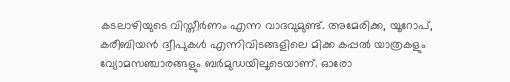കടലാഴിയുടെ വിസ്തീര്‍ണം എന്ന വാദവുമുണ്ട്. അമേരിക്ക, യൂറോപ്, കരീബിയന്‍ ദ്വീപുകള്‍ എന്നിവിടങ്ങളിലെ മിക്ക കപ്പല്‍ യാത്രകളും വ്യോമസഞ്ചാരങ്ങളും ബര്‍മുഡയിലൂടെയാണ്. ഓരോ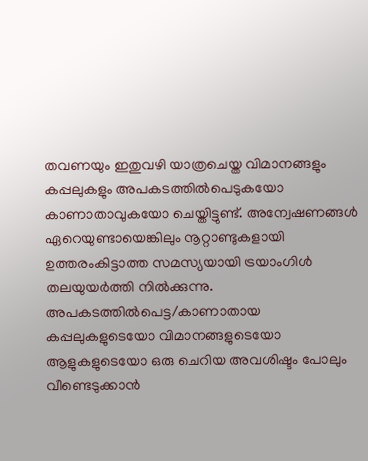തവണയും ഇതുവഴി യാത്രചെയ്ത വിമാനങ്ങളും കപ്പലുകളും അപകടത്തില്‍പെടുകയോ കാണാതാവുകയോ ചെയ്തിട്ടുണ്ട്. അന്വേഷണങ്ങള്‍ ഏറെയുണ്ടായെങ്കിലും നൂറ്റാണ്ടുകളായി ഉത്തരംകിട്ടാത്ത സമസ്യയായി ട്രയാംഗിള്‍ തലയുയര്‍ത്തി നില്‍ക്കുന്നു. അപകടത്തില്‍പെട്ട/കാണാതായ കപ്പലുകളുടെയോ വിമാനങ്ങളുടെയോ ആളുകളുടെയോ ഒരു ചെറിയ അവശിഷ്ടം പോലും വീണ്ടെടുക്കാന്‍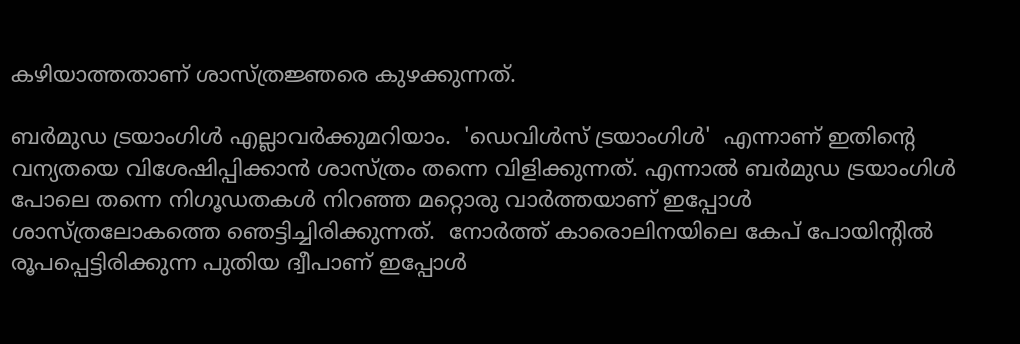കഴിയാത്തതാണ് ശാസ്ത്രജ്ഞരെ കുഴക്കുന്നത്.

ബര്‍മുഡ ട്രയാംഗിള്‍ എല്ലാവര്‍ക്കുമറിയാം.  'ഡെവിള്‍സ് ട്രയാംഗിള്‍'  എന്നാണ് ഇതിന്റെ വന്യതയെ വിശേഷിപ്പിക്കാന്‍ ശാസ്ത്രം തന്നെ വിളിക്കുന്നത്‌. എന്നാല്‍ ബര്‍മുഡ ട്രയാംഗിള്‍ പോലെ തന്നെ നിഗൂഡതകള്‍ നിറഞ്ഞ മറ്റൊരു വാര്‍ത്തയാണ് ഇപ്പോള്‍ ശാസ്ത്രലോകത്തെ ഞെട്ടിച്ചിരിക്കുന്നത്.  നോര്‍ത്ത് കാരൊലിനയിലെ കേപ് പോയിന്റില്‍ രൂപപ്പെട്ടിരിക്കുന്ന പുതിയ ദ്വീപാണ് ഇപ്പോള്‍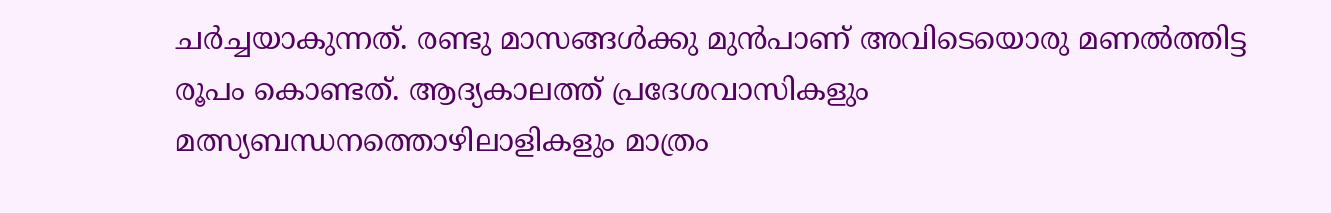ചര്‍ച്ചയാകുന്നത്. രണ്ടു മാസങ്ങള്‍ക്കു മുന്‍പാണ് അവിടെയൊരു മണല്‍ത്തിട്ട രൂപം കൊണ്ടത്. ആദ്യകാലത്ത് പ്രദേശവാസികളും മത്സ്യബന്ധനത്തൊഴിലാളികളും മാത്രം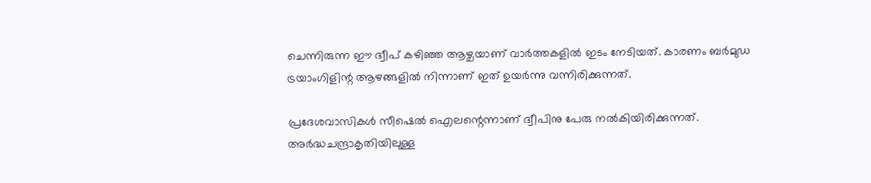ചെന്നിരുന്ന ഈ ദ്വീപ് കഴിഞ്ഞ ആഴ്ചയാണ് വാർത്തകളിൽ ഇടം നേടിയത്. കാരണം ബര്‍മുഡ ട്രയാംഗിളിന്റ ആഴങ്ങളിൽ നിന്നാണ് ഇത് ഉയർന്നു വന്നിരിക്കുന്നത്.

പ്രദേശവാസികള്‍ സീഷെല്‍ ഐലന്റെന്നാണ് ദ്വീപിനു പേരു നല്‍കിയിരിക്കുന്നത്. അര്‍ദ്ധചന്ദ്രാകൃതിയിലുള്ള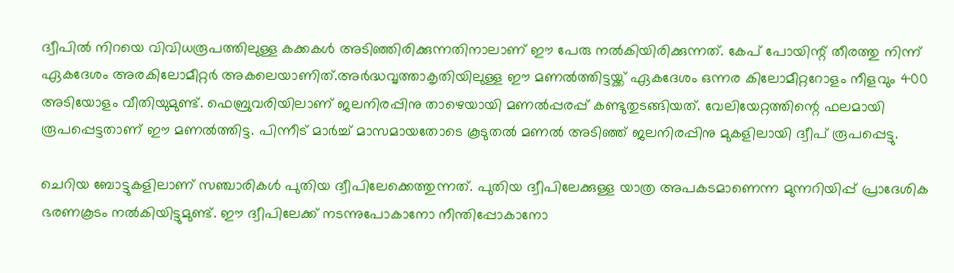ദ്വീപില്‍ നിറയെ വിവിധരൂപത്തിലുള്ള കക്കകള്‍ അടിഞ്ഞിരിക്കുന്നതിനാലാണ് ഈ പേരു നല്‍കിയിരിക്കുന്നത്. കേപ് പോയിന്റ് തീരത്തു നിന്ന് ഏകദേശം അരകിലോമീറ്റര്‍ അകലെയാണിത്.അര്‍ദ്ധവൃത്താകൃതിയിലുള്ള ഈ മണല്‍ത്തിട്ടയ്ക്ക് ഏകദേശം ഒന്നര കിലോമീറ്ററോളം നീളവും 400 അടിയോളം വീതിയുമുണ്ട്. ഫെബ്രുവരിയിലാണ് ജലനിരപ്പിനു താഴെയായി മണല്‍പ്പരപ്പ് കണ്ടുതുടങ്ങിയത്. വേലിയേറ്റത്തിന്റെ ഫലമായി രൂപപ്പെട്ടതാണ് ഈ മണല്‍ത്തിട്ട. പിന്നീട് മാര്‍ച്ച് മാസമായതോടെ കൂടുതല്‍ മണല്‍ അടിഞ്ഞ് ജലനിരപ്പിനു മുകളിലായി ദ്വീപ് രൂപപ്പെട്ടു.

ചെറിയ ബോട്ടുകളിലാണ് സഞ്ചാരികള്‍ പുതിയ ദ്വീപിലേക്കെത്തുന്നത്. പുതിയ ദ്വീപിലേക്കുള്ള യാത്ര അപകടമാണെന്ന മുന്നറിയിപ്പ് പ്രാദേശിക ഭരണകൂടം നല്‍കിയിട്ടുമുണ്ട്. ഈ ദ്വീപിലേക്ക് നടന്നുപോകാനോ നീന്തിപ്പോകാനോ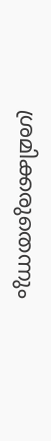ശ്രമിക്കരുതെന്നും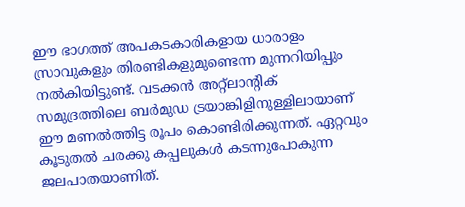ഈ ഭാഗത്ത് അപകടകാരികളായ ധാരാളം സ്രാവുകളും തിരണ്ടികളുമുണ്ടെന്ന മുന്നറിയിപ്പും നല്‍കിയിട്ടുണ്ട്. വടക്കന്‍ അറ്റ്‌ലാന്റിക് സമുദ്രത്തിലെ ബര്‍മുഡ ട്രയാങ്കിളിനുള്ളിലായാണ് ഈ മണല്‍ത്തിട്ട രൂപം കൊണ്ടിരിക്കുന്നത്. ഏറ്റവും കൂടുതല്‍ ചരക്കു കപ്പലുകള്‍ കടന്നുപോകുന്ന ജലപാതയാണിത്.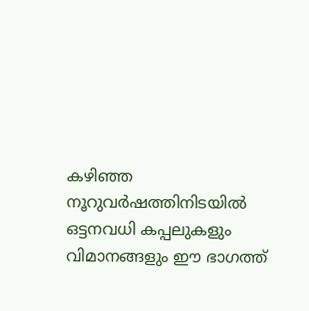കഴിഞ്ഞ നൂറുവര്‍ഷത്തിനിടയില്‍ ഒട്ടനവധി കപ്പലുകളും വിമാനങ്ങളും ഈ ഭാഗത്ത്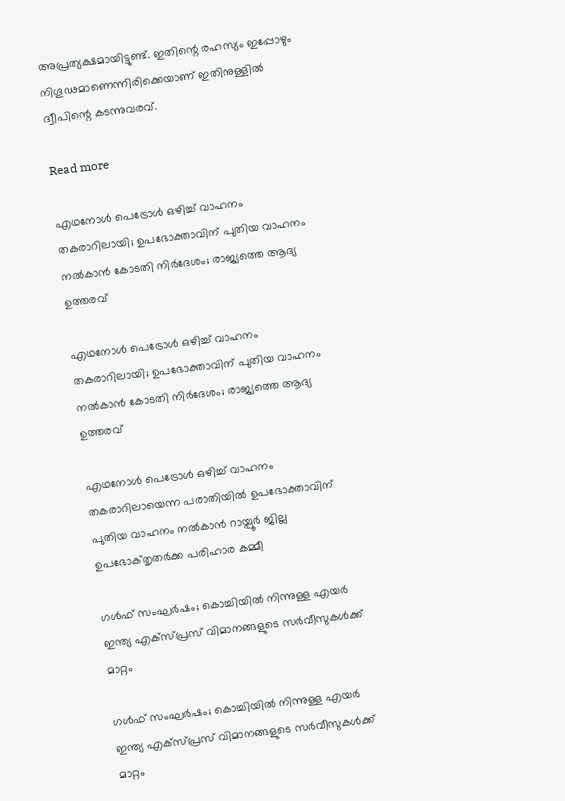അപ്രത്യക്ഷമായിട്ടുണ്ട്. ഇതിന്റെ രഹസ്യം ഇപ്പോഴും നിഗൂഢമാണെന്നിരിക്കെയാണ് ഇതിനുള്ളില്‍ ദ്വീപിന്റെ കടന്നുവരവ്.

Read more

എഥനോൾ പെട്രോൾ ഒഴിച്ച് വാഹനം തകരാറിലായി; ഉപഭോക്താവിന് പുതിയ വാഹനം നൽകാൻ കോടതി നിർദേശം; രാജ്യത്തെ ആദ്യ ഉത്തരവ്

എഥനോൾ പെട്രോൾ ഒഴിച്ച് വാഹനം തകരാറിലായി; ഉപഭോക്താവിന് പുതിയ വാഹനം നൽകാൻ കോടതി നിർദേശം; രാജ്യത്തെ ആദ്യ ഉത്തരവ്

എഥനോൾ പെട്രോൾ ഒഴിച്ച് വാഹനം തകരാറിലായെന്ന പരാതിയിൽ ഉപഭോക്താവിന് പുതിയ വാഹനം നൽകാൻ റായ്പൂർ ജില്ല ഉപഭോക്‌തൃതർക്ക പരിഹാര കമ്മീ

ഗൾഫ് സംഘർഷം; കൊച്ചിയിൽ നിന്നുള്ള എയർ ഇന്ത്യ എക്സ്പ്രസ് വിമാനങ്ങളുടെ സർവീസുകൾക്ക് മാറ്റം

ഗൾഫ് സംഘർഷം; കൊച്ചിയിൽ നിന്നുള്ള എയർ ഇന്ത്യ എക്സ്പ്രസ് വിമാനങ്ങളുടെ സർവീസുകൾക്ക് മാറ്റം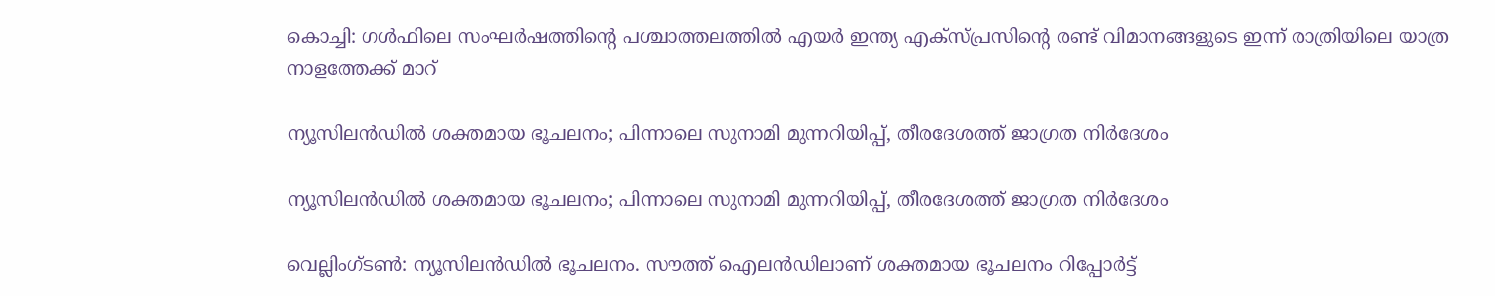കൊച്ചി: ഗൾഫിലെ സംഘർഷത്തിന്റെ പശ്ചാത്തലത്തിൽ എയർ ഇന്ത്യ എക്സ്പ്രസിന്റെ രണ്ട് വിമാനങ്ങളുടെ ഇന്ന് രാത്രിയിലെ യാത്ര നാളത്തേക്ക് മാറ്

ന്യൂസിലൻഡിൽ ശക്തമായ ഭൂചലനം; പിന്നാലെ സുനാമി മുന്നറിയിപ്പ്, തീരദേശത്ത് ജാഗ്രത നിർദേശം

ന്യൂസിലൻഡിൽ ശക്തമായ ഭൂചലനം; പിന്നാലെ സുനാമി മുന്നറിയിപ്പ്, തീരദേശത്ത് ജാഗ്രത നിർദേശം

വെല്ലിംഗ്ടൺ: ന്യൂസിലൻഡിൽ ഭൂചലനം. സൗത്ത് ഐലൻഡിലാണ് ശക്തമായ ഭൂചലനം റിപ്പോർട്ട്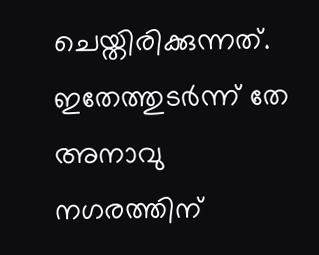ചെയ്തിരിക്കുന്നത്. ഇതേത്തുടർന്ന് തേ അനാവു നഗരത്തിന്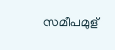സമീപമുള്